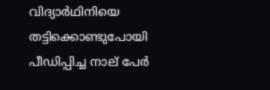വിദ്യാര്‍ഥിനിയെ തട്ടിക്കൊണ്ടുപോയി പീഡിപ്പിച്ച നാല് പേര്‍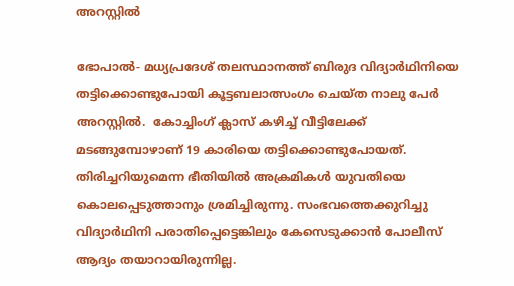അറസ്റ്റില്‍

ഭോപാല്‍- മധ്യപ്രദേശ് തലസ്ഥാനത്ത് ബിരുദ വിദ്യാര്‍ഥിനിയെ തട്ടിക്കൊണ്ടുപോയി കൂട്ടബലാത്സംഗം ചെയ്ത നാലു പേര്‍ അറസ്റ്റില്‍.  കോച്ചിംഗ് ക്ലാസ് കഴിച്ച് വീട്ടിലേക്ക് മടങ്ങുമ്പോഴാണ് 19 കാരിയെ തട്ടിക്കൊണ്ടുപോയത്. തിരിച്ചറിയുമെന്ന ഭീതിയില്‍ അക്രമികള്‍ യുവതിയെ കൊലപ്പെടുത്താനും ശ്രമിച്ചിരുന്നു. സംഭവത്തെക്കുറിച്ചു വിദ്യാര്‍ഥിനി പരാതിപ്പെട്ടെങ്കിലും കേസെടുക്കാന്‍ പോലീസ് ആദ്യം തയാറായിരുന്നില്ല.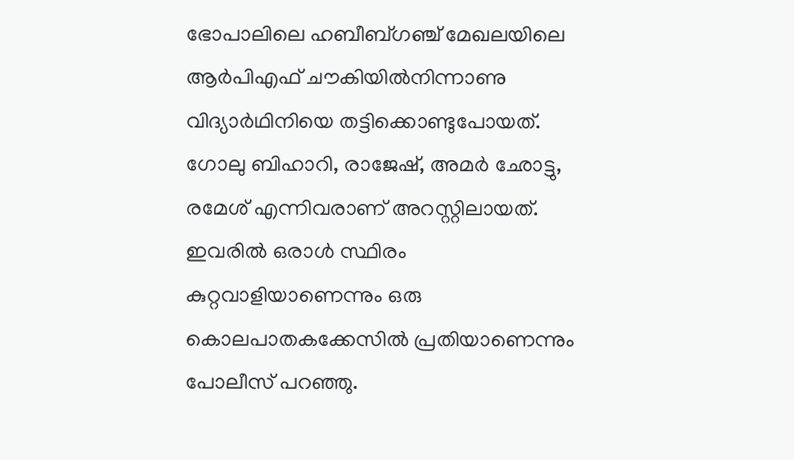ഭോപാലിലെ ഹബീബ്ഗഞ്ച് മേഖലയിലെ ആര്‍പിഎഫ് ചൗകിയില്‍നിന്നാണു വിദ്യാര്‍ഥിനിയെ തട്ടിക്കൊണ്ടുപോയത്. ഗോലു ബിഹാറി, രാജേഷ്, അമര്‍ ഛോട്ടു, രമേശ് എന്നിവരാണ് അറസ്റ്റിലായത്. ഇവരില്‍ ഒരാള്‍ സ്ഥിരം കുറ്റവാളിയാണെന്നും ഒരു കൊലപാതകക്കേസില്‍ പ്രതിയാണെന്നും പോലീസ് പറഞ്ഞു.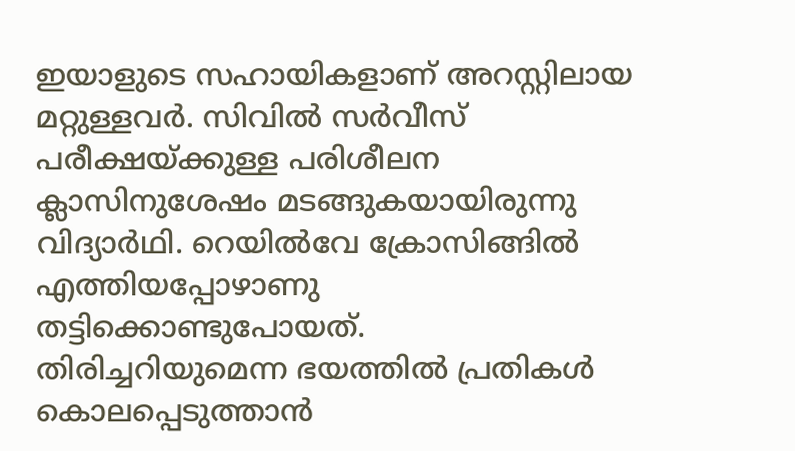ഇയാളുടെ സഹായികളാണ് അറസ്റ്റിലായ മറ്റുള്ളവര്‍. സിവില്‍ സര്‍വീസ് പരീക്ഷയ്ക്കുള്ള പരിശീലന ക്ലാസിനുശേഷം മടങ്ങുകയായിരുന്നു വിദ്യാര്‍ഥി. റെയില്‍വേ ക്രോസിങ്ങില്‍ എത്തിയപ്പോഴാണു തട്ടിക്കൊണ്ടുപോയത്.
തിരിച്ചറിയുമെന്ന ഭയത്തില്‍ പ്രതികള്‍ കൊലപ്പെടുത്താന്‍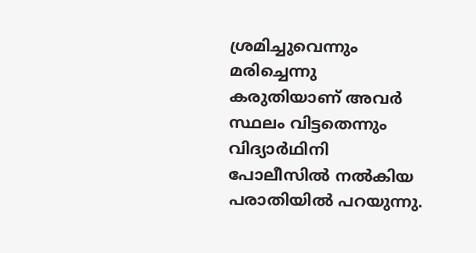ശ്രമിച്ചുവെന്നും മരിച്ചെന്നു കരുതിയാണ് അവര്‍ സ്ഥലം വിട്ടതെന്നും വിദ്യാര്‍ഥിനി പോലീസില്‍ നല്‍കിയ പരാതിയില്‍ പറയുന്നു.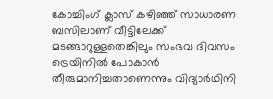കോച്ചിംഗ് ക്ലാസ് കഴിഞ്ഞ് സാധാരണ ബസിലാണ് വീട്ടിലേക്ക് മടങ്ങാറുള്ളതെങ്കിലും സംഭവ ദിവസം ട്രെയിനില്‍ പോകാന്‍ തീരുമാനിച്ചതാണെന്നും വിദ്യാര്‍ഥിനി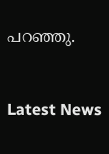പറഞ്ഞു.


Latest News